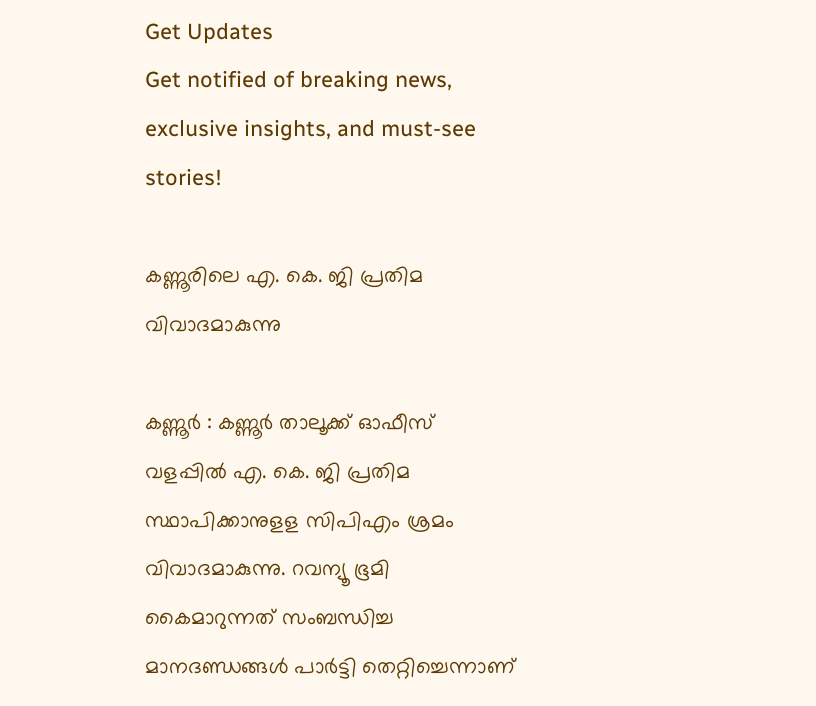Get Updates
Get notified of breaking news, exclusive insights, and must-see stories!

കണ്ണൂരിലെ എ. കെ. ജി പ്രതിമ വിവാദമാകുന്നു

കണ്ണൂര്‍ : കണ്ണൂര്‍ താലൂക്ക് ഓഫീസ് വളപ്പില്‍ എ. കെ. ജി പ്രതിമ സ്ഥാപിക്കാനുളള സിപിഎം ശ്രമം വിവാദമാകുന്നു. റവന്യൂ ഭൂമി കൈമാറുന്നത് സംബന്ധിച്ച മാനദണ്ഡങ്ങള്‍ പാര്‍ട്ടി തെറ്റിച്ചെന്നാണ്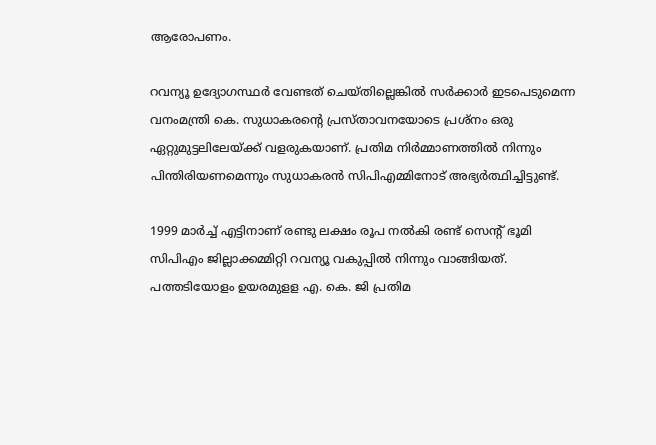ആരോപണം.

റവന്യൂ ഉദ്യോഗസ്ഥര്‍ വേണ്ടത് ചെയ്തില്ലെങ്കില്‍ സര്‍ക്കാര്‍ ഇടപെടുമെന്ന വനംമന്ത്രി കെ. സുധാകരന്റെ പ്രസ്താവനയോടെ പ്രശ്നം ഒരു ഏറ്റുമുട്ടലിലേയ്ക്ക് വളരുകയാണ്. പ്രതിമ നിര്‍മ്മാണത്തില്‍ നിന്നും പിന്തിരിയണമെന്നും സുധാകരന്‍ സിപിഎമ്മിനോട് അഭ്യര്‍ത്ഥിച്ചിട്ടുണ്ട്.

1999 മാര്‍ച്ച് എട്ടിനാണ് രണ്ടു ലക്ഷം രൂപ നല്‍കി രണ്ട് സെന്റ് ഭൂമി സിപിഎം ജില്ലാക്കമ്മിറ്റി റവന്യൂ വകുപ്പില്‍ നിന്നും വാങ്ങിയത്. പത്തടിയോളം ഉയരമുളള എ. കെ. ജി പ്രതിമ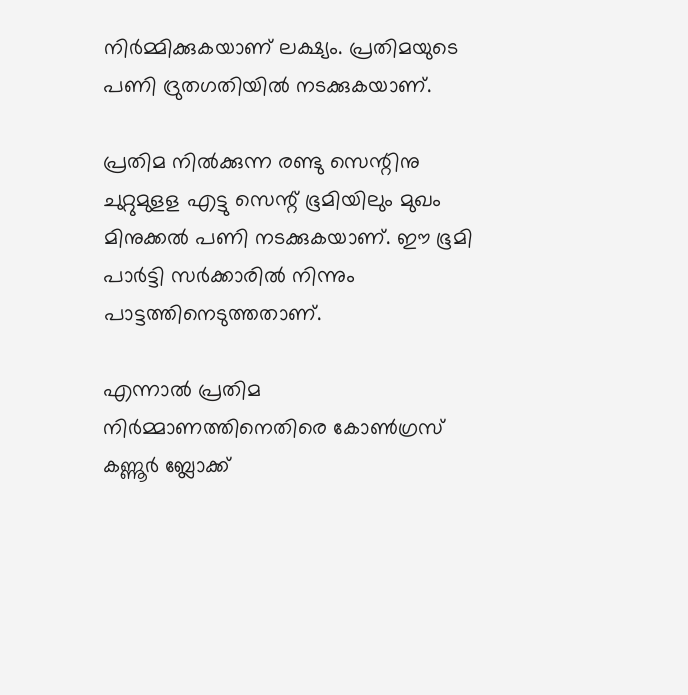നിര്‍മ്മിക്കുകയാണ് ലക്ഷ്യം. പ്രതിമയുടെ പണി ദ്രുതഗതിയില്‍ നടക്കുകയാണ്.

പ്രതിമ നില്‍ക്കുന്ന രണ്ടു സെന്റിനു ചുറ്റുമുളള എട്ടു സെന്റ് ഭൂമിയിലും മുഖം മിനുക്കല്‍ പണി നടക്കുകയാണ്. ഈ ഭൂമി പാര്‍ട്ടി സര്‍ക്കാരില്‍ നിന്നും പാട്ടത്തിനെടുത്തതാണ്.

എന്നാല്‍ പ്രതിമ നിര്‍മ്മാണത്തിനെതിരെ കോണ്‍ഗ്രസ് കണ്ണൂര്‍ ബ്ലോക്ക്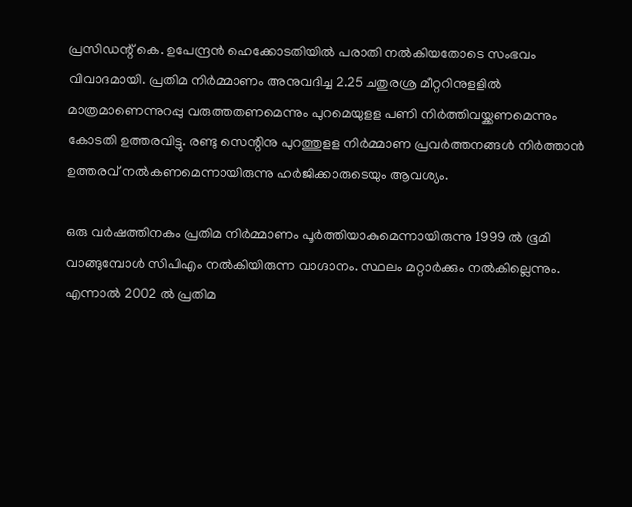പ്രസിഡന്റ് കെ. ഉപേന്ദ്രന്‍ ഹെക്കോടതിയില്‍ പരാതി നല്‍കിയതോടെ സംഭവം വിവാദമായി. പ്രതിമ നിര്‍മ്മാണം അനുവദിച്ച 2.25 ചതുരശ്ര മീറ്ററിനുളളില്‍ മാത്രമാണെന്നുറപ്പു വരുത്തതണമെന്നും പുറമെയുളള പണി നിര്‍ത്തിവയ്ക്കണമെന്നും കോടതി ഉത്തരവിട്ടു. രണ്ടു സെന്റിനു പുറത്തുളള നിര്‍മ്മാണ പ്രവര്‍ത്തനങ്ങള്‍ നിര്‍ത്താന്‍ ഉത്തരവ് നല്‍കണമെന്നായിരുന്നു ഹര്‍ജിക്കാരുടെയും ആവശ്യം.

ഒരു വര്‍ഷത്തിനകം പ്രതിമ നിര്‍മ്മാണം പൂര്‍ത്തിയാകുമെന്നായിരുന്നു 1999 ല്‍ ഭൂമി വാങ്ങുമ്പോള്‍ സിപിഎം നല്‍കിയിരുന്ന വാഗ്ദാനം. സ്ഥലം മറ്റാര്‍ക്കും നല്‍കില്ലെന്നും. എന്നാല്‍ 2002 ല്‍ പ്രതിമ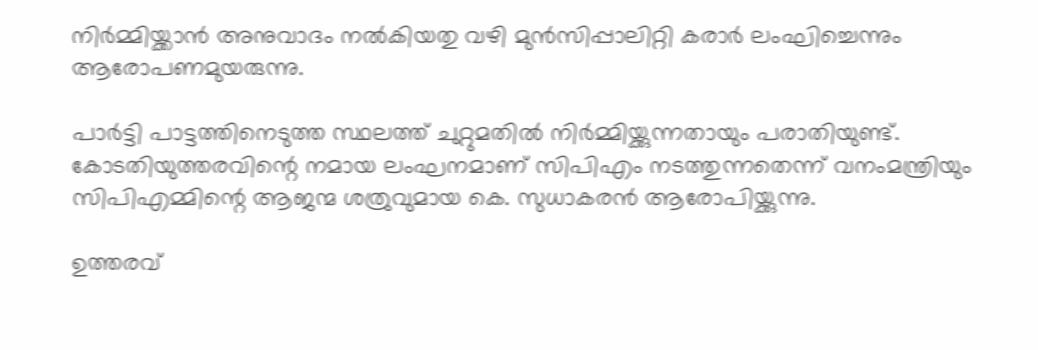നിര്‍മ്മിയ്ക്കാന്‍ അനുവാദം നല്‍കിയതു വഴി മുന്‍സിപ്പാലിറ്റി കരാര്‍ ലംഘിച്ചെന്നും ആരോപണമുയരുന്നു.

പാര്‍ട്ടി പാട്ടത്തിനെടുത്ത സ്ഥലത്ത് ചുറ്റുമതില്‍ നിര്‍മ്മിയ്ക്കുന്നതായും പരാതിയുണ്ട്. കോടതിയുത്തരവിന്റെ നമായ ലംഘനമാണ് സിപിഎം നടത്തുന്നതെന്ന് വനംമന്ത്രിയും സിപിഎമ്മിന്റെ ആജന്മ ശത്രുവുമായ കെ. സുധാകരന്‍ ആരോപിയ്ക്കുന്നു.

ഉത്തരവ്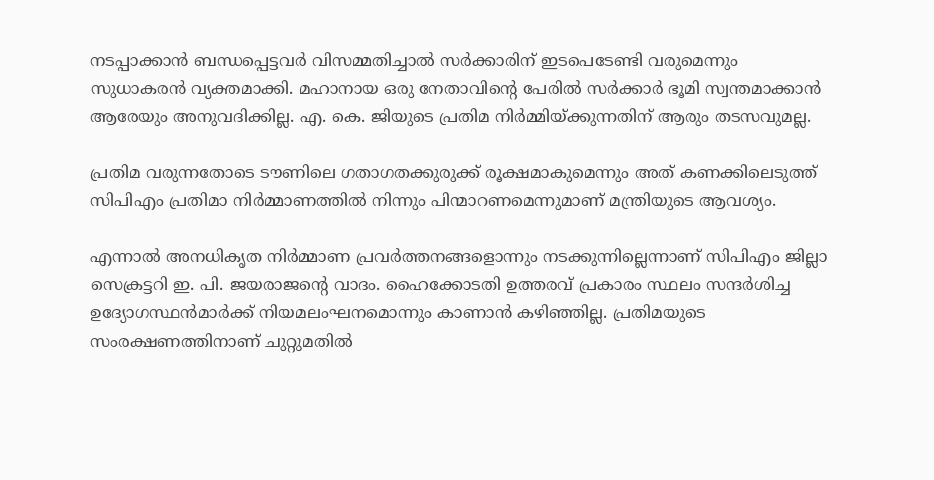നടപ്പാക്കാന്‍ ബന്ധപ്പെട്ടവര്‍ വിസമ്മതിച്ചാല്‍ സര്‍ക്കാരിന് ഇടപെടേണ്ടി വരുമെന്നും സുധാകരന്‍ വ്യക്തമാക്കി. മഹാനായ ഒരു നേതാവിന്റെ പേരില്‍ സര്‍ക്കാര്‍ ഭൂമി സ്വന്തമാക്കാന്‍ ആരേയും അനുവദിക്കില്ല. എ. കെ. ജിയുടെ പ്രതിമ നിര്‍മ്മിയ്ക്കുന്നതിന് ആരും തടസവുമല്ല.

പ്രതിമ വരുന്നതോടെ ടൗണിലെ ഗതാഗതക്കുരുക്ക് രൂക്ഷമാകുമെന്നും അത് കണക്കിലെടുത്ത് സിപിഎം പ്രതിമാ നിര്‍മ്മാണത്തില്‍ നിന്നും പിന്മാറണമെന്നുമാണ് മന്ത്രിയുടെ ആവശ്യം.

എന്നാല്‍ അനധികൃത നിര്‍മ്മാണ പ്രവര്‍ത്തനങ്ങളൊന്നും നടക്കുന്നില്ലെന്നാണ് സിപിഎം ജില്ലാ സെക്രട്ടറി ഇ. പി. ജയരാജന്റെ വാദം. ഹൈക്കോടതി ഉത്തരവ് പ്രകാരം സ്ഥലം സന്ദര്‍ശിച്ച ഉദ്യോഗസ്ഥന്‍മാര്‍ക്ക് നിയമലംഘനമൊന്നും കാണാന്‍ കഴിഞ്ഞില്ല. പ്രതിമയുടെ സംരക്ഷണത്തിനാണ് ചുറ്റുമതില്‍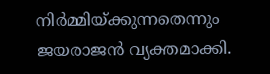നിര്‍മ്മിയ്ക്കുന്നതെന്നും ജയരാജന്‍ വ്യക്തമാക്കി.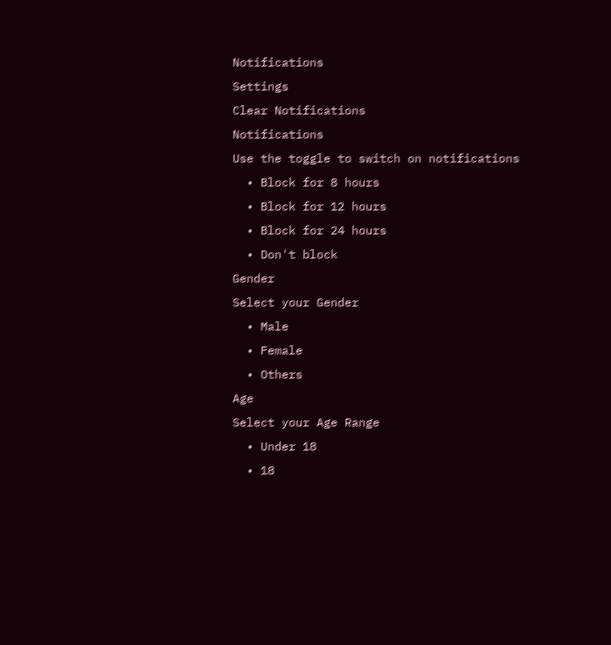Notifications
Settings
Clear Notifications
Notifications
Use the toggle to switch on notifications
  • Block for 8 hours
  • Block for 12 hours
  • Block for 24 hours
  • Don't block
Gender
Select your Gender
  • Male
  • Female
  • Others
Age
Select your Age Range
  • Under 18
  • 18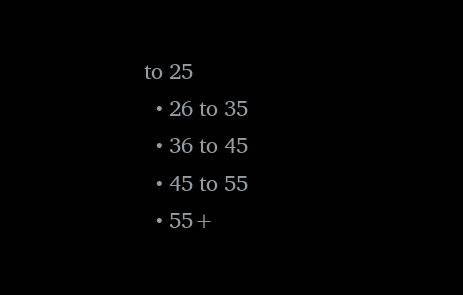to 25
  • 26 to 35
  • 36 to 45
  • 45 to 55
  • 55+